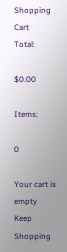Shopping Cart
Total:

$0.00

Items:

0

Your cart is empty
Keep Shopping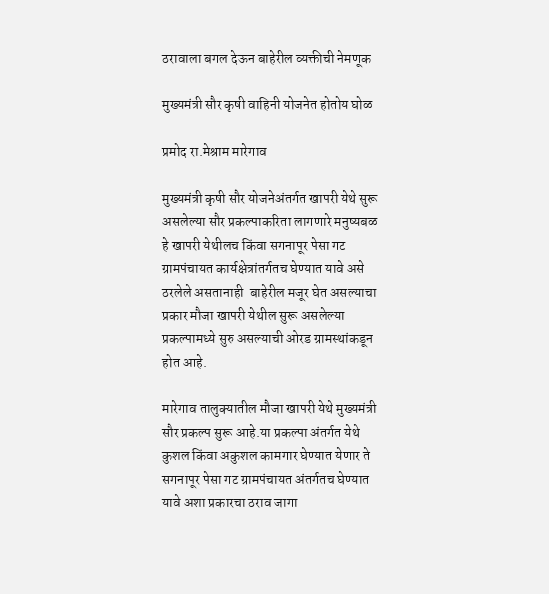ठरावाला बगल देऊन बाहेरील व्यक्तीची नेमणूक

मुख्यमंत्री सौर कृषी वाहिनी योजनेत होतोय घोळ

प्रमोद रा.मेश्राम मारेगाव

मुख्यमंत्री कृषी सौर योजनेअंतर्गत खापरी येथे सुरू असलेल्या सौर प्रकल्पाकरिता लागणारे मनुष्यबळ हे खापरी येथीलच किंवा सगनापूर पेसा गट ग्रामपंचायत कार्यक्षेत्रांतर्गतच घेण्यात यावे असे ठरलेले असतानाही  बाहेरील मजूर घेत असल्याचा प्रकार मौजा खापरी येथील सुरू असलेल्या प्रकल्पामध्ये सुरु असल्याची ओरड ग्रामस्थांकडून होत आहे.

मारेगाव तालुक्यातील मौजा खापरी येथे मुख्यमंत्री सौर प्रकल्प सुरू आहे.या प्रकल्पा अंतर्गत येथे कुशल किंवा अकुशल कामगार घेण्यात येणार ते सगनापूर पेसा गट ग्रामपंचायत अंतर्गतच घेण्यात यावे अशा प्रकारचा ठराव जागा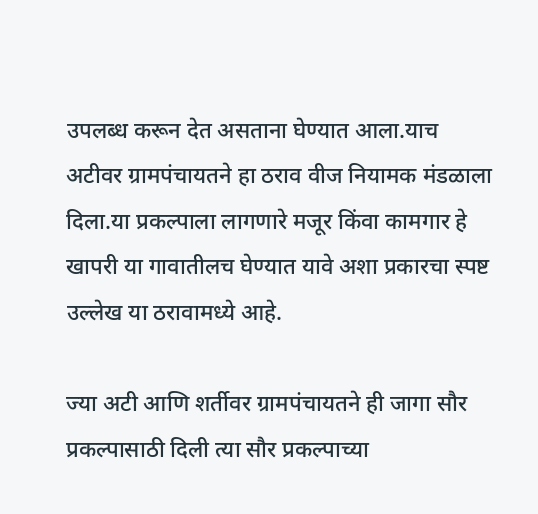उपलब्ध करून देत असताना घेण्यात आला.याच अटीवर ग्रामपंचायतने हा ठराव वीज नियामक मंडळाला दिला.या प्रकल्पाला लागणारे मजूर किंवा कामगार हे खापरी या गावातीलच घेण्यात यावे अशा प्रकारचा स्पष्ट उल्लेख या ठरावामध्ये आहे.

ज्या अटी आणि शर्तीवर ग्रामपंचायतने ही जागा सौर प्रकल्पासाठी दिली त्या सौर प्रकल्पाच्या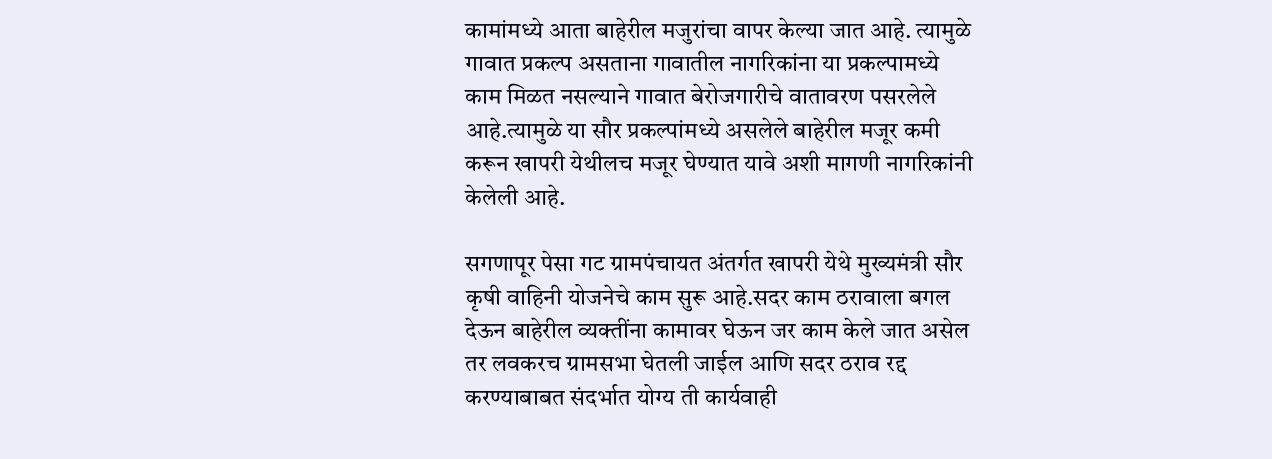कामांमध्ये आता बाहेरील मजुरांचा वापर केल्या जात आहे. त्यामुळे गावात प्रकल्प असताना गावातील नागरिकांना या प्रकल्पामध्ये काम मिळत नसल्याने गावात बेरोजगारीचे वातावरण पसरलेले आहे.त्यामुळे या सौर प्रकल्पांमध्ये असलेले बाहेरील मजूर कमी करून खापरी येथीलच मजूर घेण्यात यावे अशी मागणी नागरिकांनी केलेली आहे.

सगणापूर पेसा गट ग्रामपंचायत अंतर्गत खापरी येथे मुख्यमंत्री सौर कृषी वाहिनी योजनेचे काम सुरू आहे.सदर काम ठरावाला बगल देऊन बाहेरील व्यक्तींना कामावर घेऊन जर काम केले जात असेल तर लवकरच ग्रामसभा घेतली जाईल आणि सदर ठराव रद्द करण्याबाबत संदर्भात योग्य ती कार्यवाही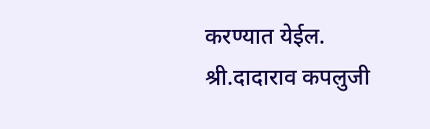करण्यात येईल.
श्री.दादाराव कपलुजी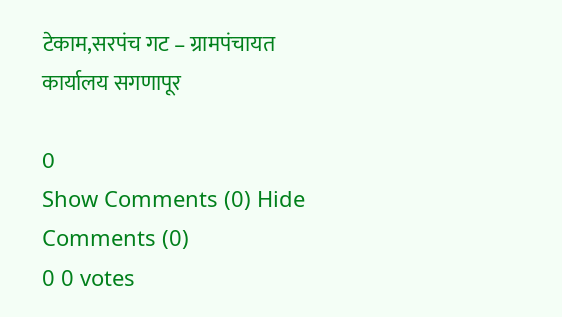टेकाम,सरपंच गट – ग्रामपंचायत कार्यालय सगणापूर

0
Show Comments (0) Hide Comments (0)
0 0 votes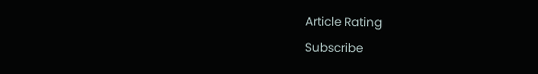Article Rating
Subscribe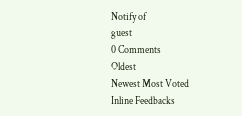Notify of
guest
0 Comments
Oldest
Newest Most Voted
Inline Feedbacks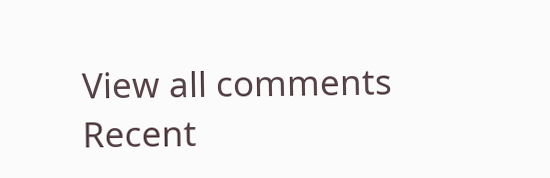View all comments
Recent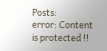Posts:
error: Content is protected !!